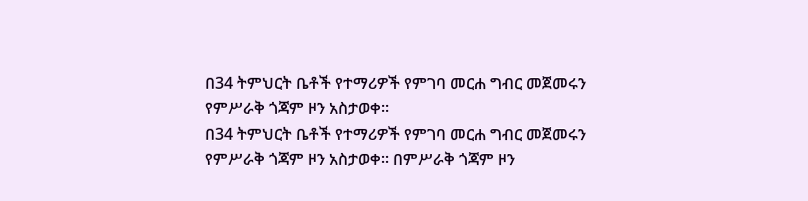በ34 ትምህርት ቤቶች የተማሪዎች የምገባ መርሐ ግብር መጀመሩን የምሥራቅ ጎጃም ዞን አስታወቀ፡፡
በ34 ትምህርት ቤቶች የተማሪዎች የምገባ መርሐ ግብር መጀመሩን የምሥራቅ ጎጃም ዞን አስታወቀ፡፡ በምሥራቅ ጎጃም ዞን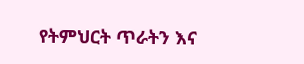የትምህርት ጥራትን እና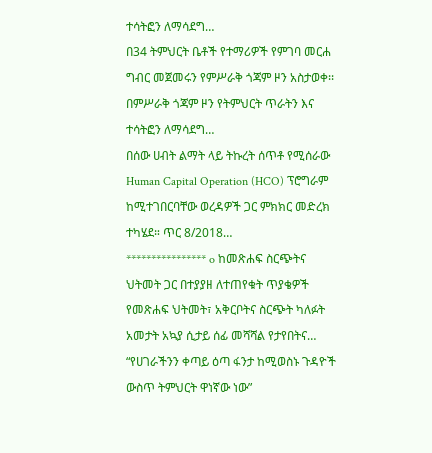ተሳትፎን ለማሳደግ…
በ34 ትምህርት ቤቶች የተማሪዎች የምገባ መርሐ ግብር መጀመሩን የምሥራቅ ጎጃም ዞን አስታወቀ፡፡ በምሥራቅ ጎጃም ዞን የትምህርት ጥራትን እና ተሳትፎን ለማሳደግ…
በሰው ሀብት ልማት ላይ ትኩረት ሰጥቶ የሚሰራው Human Capital Operation (HCO) ፕሮግራም ከሚተገበርባቸው ወረዳዎች ጋር ምክክር መድረክ ተካሄደ። ጥር 8/2018…
**************** o ከመጽሐፍ ስርጭትና ህትመት ጋር በተያያዘ ለተጠየቁት ጥያቄዎች የመጽሐፍ ህትመት፣ አቅርቦትና ስርጭት ካለፉት አመታት አኳያ ሲታይ ሰፊ መሻሻል የታየበትና…
“የሀገራችንን ቀጣይ ዕጣ ፋንታ ከሚወስኑ ጉዳዮች ውስጥ ትምህርት ዋነኛው ነው”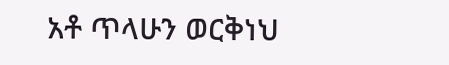አቶ ጥላሁን ወርቅነህ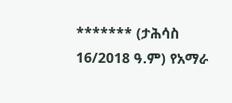******* (ታሕሳስ 16/2018 ዓ.ም) የአማራ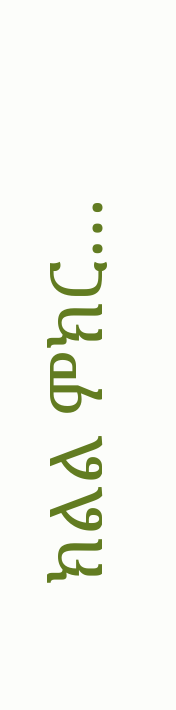ክልል ምክር…